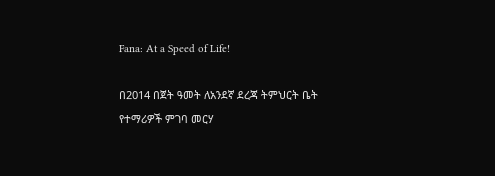Fana: At a Speed of Life!

በ2014 በጀት ዓመት ለአንደኛ ደረጃ ትምህርት ቤት የተማሪዎች ምገባ መርሃ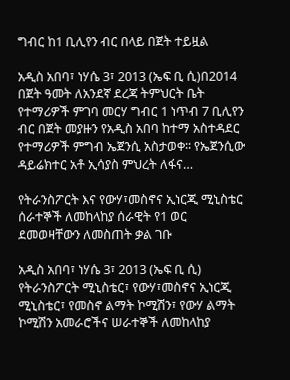ግብር ከ1 ቢሊየን ብር በላይ በጀት ተይዟል

አዲስ አበባ፣ ነሃሴ 3፣ 2013 (ኤፍ ቢ ሲ)በ2014 በጀት ዓመት ለአንደኛ ደረጃ ትምህርት ቤት የተማሪዎች ምገባ መርሃ ግብር 1 ነጥብ 7 ቢሊየን ብር በጀት መያዙን የአዲስ አበባ ከተማ አስተዳደር የተማሪዎች ምግብ ኤጀንሲ አስታወቀ፡፡ የኤጀንሲው ዳይሬክተር አቶ ኢሳያስ ምህረት ለፋና…

የትራንስፖርት እና የውሃ፣መስኖና ኢነርጂ ሚኒስቴር ሰራተኞች ለመከላከያ ሰራዊት የ1 ወር ደመወዛቸውን ለመስጠት ቃል ገቡ

አዲስ አበባ፣ ነሃሴ 3፣ 2013 (ኤፍ ቢ ሲ) የትራንስፖርት ሚኒስቴር፣ የውሃ፣መስኖና ኢነርጂ ሚኒስቴር፣ የመስኖ ልማት ኮሚሽን፣ የውሃ ልማት ኮሚሽን አመራሮችና ሠራተኞች ለመከላከያ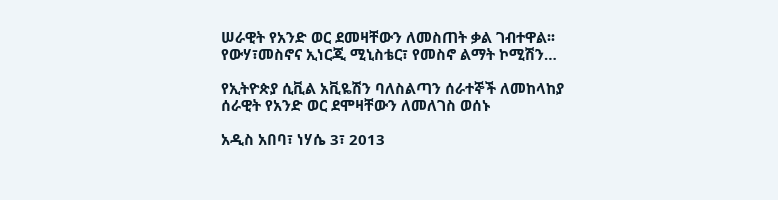ሠራዊት የአንድ ወር ደመዛቸውን ለመስጠት ቃል ገብተዋል፡፡ የውሃ፣መስኖና ኢነርጂ ሚኒስቴር፣ የመስኖ ልማት ኮሚሽን…

የኢትዮጵያ ሲቪል አቪዬሽን ባለስልጣን ሰራተኞች ለመከላከያ ሰራዊት የአንድ ወር ደሞዛቸውን ለመለገስ ወሰኑ

አዲስ አበባ፣ ነሃሴ 3፣ 2013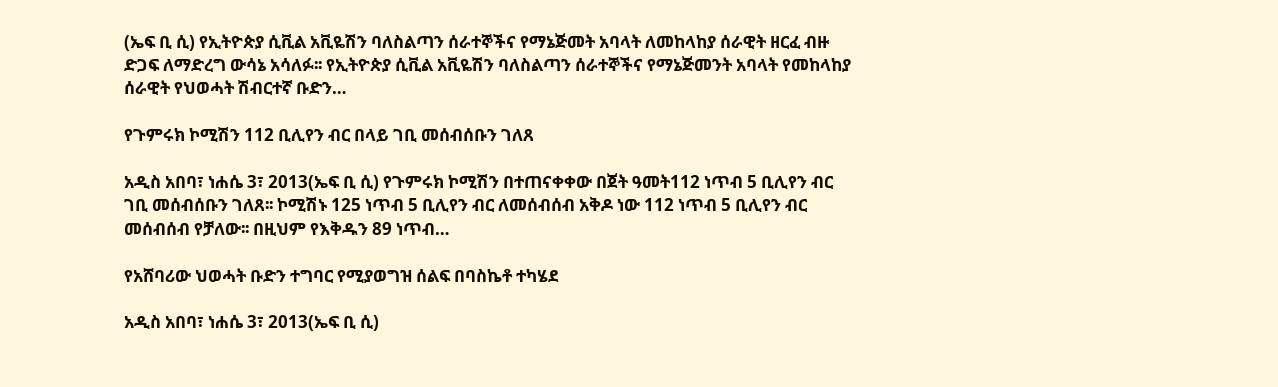(ኤፍ ቢ ሲ) የኢትዮጵያ ሲቪል አቪዬሽን ባለስልጣን ሰራተኞችና የማኔጅመት አባላት ለመከላከያ ሰራዊት ዘርፈ ብዙ ድጋፍ ለማድረግ ውሳኔ አሳለፉ፡፡ የኢትዮጵያ ሲቪል አቪዬሽን ባለስልጣን ሰራተኞችና የማኔጅመንት አባላት የመከላከያ ሰራዊት የህወሓት ሽብርተኛ ቡድን…

የጉምሩክ ኮሚሽን 112 ቢሊየን ብር በላይ ገቢ መሰብሰቡን ገለጸ

አዲስ አበባ፣ ነሐሴ 3፣ 2013(ኤፍ ቢ ሲ) የጉምሩክ ኮሚሽን በተጠናቀቀው በጀት ዓመት112 ነጥብ 5 ቢሊየን ብር ገቢ መሰብሰቡን ገለጸ፡፡ ኮሚሽኑ 125 ነጥብ 5 ቢሊየን ብር ለመሰብሰብ አቅዶ ነው 112 ነጥብ 5 ቢሊየን ብር መሰብሰብ የቻለው፡፡ በዚህም የእቅዱን 89 ነጥብ…

የአሸባሪው ህወሓት ቡድን ተግባር የሚያወግዝ ሰልፍ በባስኬቶ ተካሄደ

አዲስ አበባ፣ ነሐሴ 3፣ 2013(ኤፍ ቢ ሲ)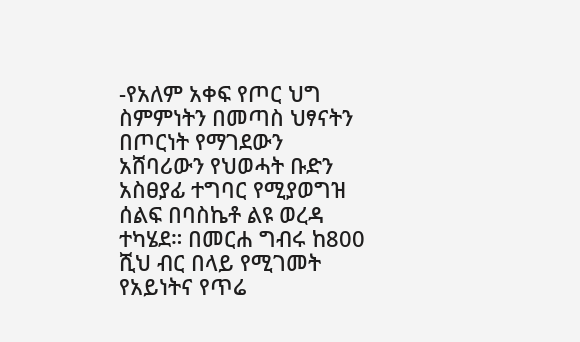-የአለም አቀፍ የጦር ህግ ስምምነትን በመጣስ ህፃናትን በጦርነት የማገደውን አሸባሪውን የህወሓት ቡድን አስፀያፊ ተግባር የሚያወግዝ ሰልፍ በባስኬቶ ልዩ ወረዳ ተካሄደ። በመርሐ ግብሩ ከ800 ሺህ ብር በላይ የሚገመት የአይነትና የጥሬ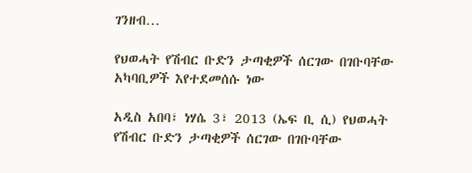ገንዘብ…

የህወሓት የሽብር ቡድን ታጣቂዎች ሰርገው በገቡባቸው አካባቢዎች እየተደመሰሱ ነው

አዲስ አበባ፣ ነሃሴ 3፣ 2013 (ኤፍ ቢ ሲ) የህወሓት የሽብር ቡድን ታጣቂዎች ሰርገው በገቡባቸው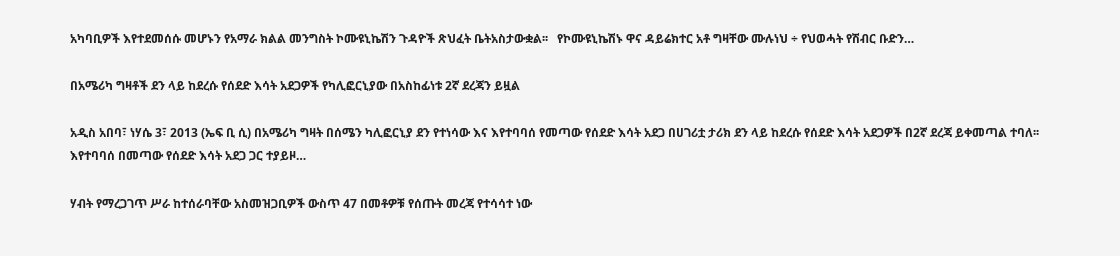አካባቢዎች እየተደመሰሱ መሆኑን የአማራ ክልል መንግስት ኮሙዩኒኬሽን ጉዳዮች ጽህፈት ቤትአስታውቋል፡፡   የኮሙዩኒኬሽኑ ዋና ዳይሬክተር አቶ ግዛቸው ሙሉነህ ÷ የህወሓት የሽብር ቡድን…

በአሜሪካ ግዛቶች ደን ላይ ከደረሱ የሰደድ እሳት አደጋዎች የካሊፎርኒያው በአስከፊነቱ 2ኛ ደረጃን ይዟል

አዲስ አበባ፣ ነሃሴ 3፣ 2013 (ኤፍ ቢ ሲ) በአሜሪካ ግዛት በሰሜን ካሊፎርኒያ ደን የተነሳው እና እየተባባሰ የመጣው የሰደድ እሳት አደጋ በሀገሪቷ ታሪክ ደን ላይ ከደረሱ የሰደድ እሳት አደጋዎች በ2ኛ ደረጃ ይቀመጣል ተባለ፡፡ እየተባባሰ በመጣው የሰደድ እሳት አደጋ ጋር ተያይዞ…

ሃብት የማረጋገጥ ሥራ ከተሰራባቸው አስመዝጋቢዎች ውስጥ 47 በመቶዎቹ የሰጡት መረጃ የተሳሳተ ነው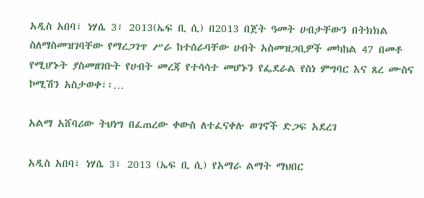አዲስ አበባ፣ ነሃሴ 3፣ 2013(ኤፍ ቢ ሲ) በ2013 በጀት ዓመት ሀብታቸውን በትክክል ስለማስመዝገባቸው የማረጋገጥ ሥራ ከተሰራባቸው ሀብት አስመዝጋቢዎች መካከል 47 በመቶ የሚሆኑት ያስመዘገቡት የሀብት መረጃ የተሳሳተ መሆኑን የፌደራል የስነ ምግባር እና ጸረ ሙስና ኮሚሽን አስታወቀ፡፡…

አልማ አሸባሪው ትህነግ በፈጠረው ቀውስ ለተፈናቀሉ ወገኖች ድጋፍ አደረገ

አዲስ አበባ፣ ነሃሴ 3፣ 2013 (ኤፍ ቢ ሲ) የአማራ ልማት ማህበር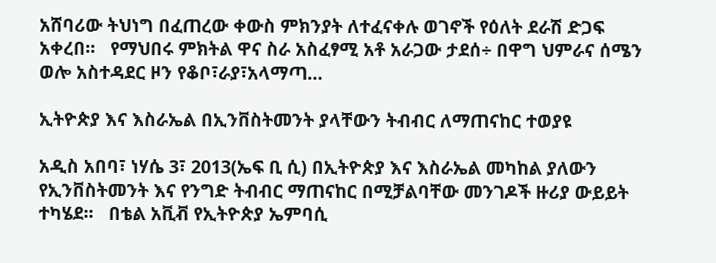አሸባሪው ትህነግ በፈጠረው ቀውስ ምክንያት ለተፈናቀሉ ወገኖች የዕለት ደራሽ ድጋፍ አቀረበ፡፡   የማህበሩ ምክትል ዋና ስራ አስፈፃሚ አቶ አራጋው ታደሰ÷ በዋግ ህምራና ሰሜን ወሎ አስተዳደር ዞን የቆቦ፣ራያ፣አላማጣ…

ኢትዮጵያ እና እስራኤል በኢንቨስትመንት ያላቸውን ትብብር ለማጠናከር ተወያዩ

አዲስ አበባ፣ ነሃሴ 3፣ 2013(ኤፍ ቢ ሲ) በኢትዮጵያ እና እስራኤል መካከል ያለውን የኢንቨስትመንት እና የንግድ ትብብር ማጠናከር በሚቻልባቸው መንገዶች ዙሪያ ውይይት ተካሄደ፡፡   በቴል አቪቭ የኢትዮጵያ ኤምባሲ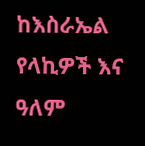ከእስራኤል የላኪዎች እና ዓለም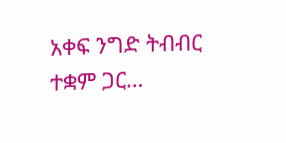አቀፍ ንግድ ትብብር ተቋም ጋር…